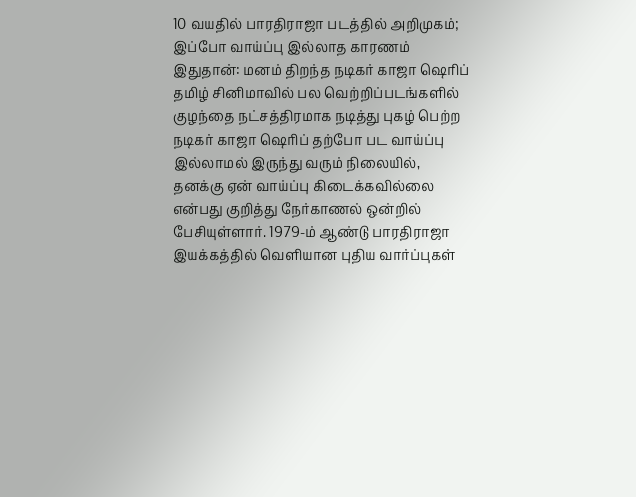10 வயதில் பாரதிராஜா படத்தில் அறிமுகம்; இப்போ வாய்ப்பு இல்லாத காரணம் இதுதான்: மனம் திறந்த நடிகர் காஜா ஷெரிப்
தமிழ் சினிமாவில் பல வெற்றிப்படங்களில் குழந்தை நட்சத்திரமாக நடித்து புகழ் பெற்ற நடிகர் காஜா ஷெரிப் தற்போ பட வாய்ப்பு இல்லாமல் இருந்து வரும் நிலையில், தனக்கு ஏன் வாய்ப்பு கிடைக்கவில்லை என்பது குறித்து நேர்காணல் ஒன்றில் பேசியுள்ளார். 1979-ம் ஆண்டு பாரதிராஜா இயக்கத்தில் வெளியான புதிய வார்ப்புகள்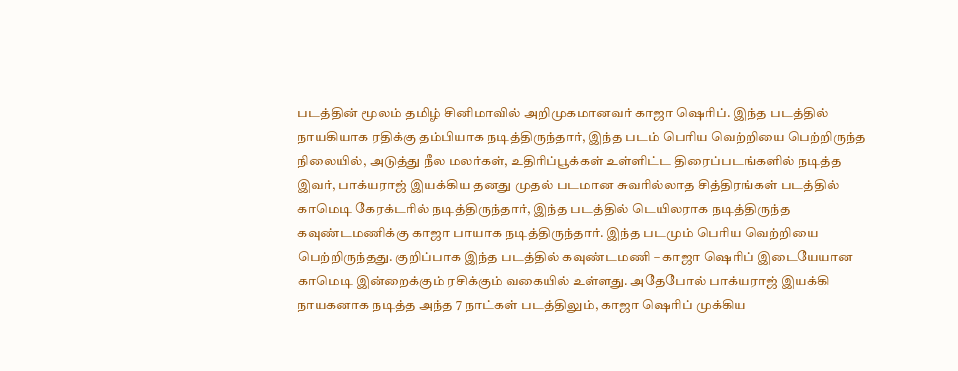படத்தின் மூலம் தமிழ் சினிமாவில் அறிமுகமானவர் காஜா ஷெரிப். இந்த படத்தில் நாயகியாக ரதிக்கு தம்பியாக நடித்திருந்தார், இந்த படம் பெரிய வெற்றியை பெற்றிருந்த நிலையில், அடுத்து நீல மலர்கள், உதிரிப்பூக்கள் உள்ளிட்ட திரைப்படங்களில் நடித்த இவர், பாக்யராஜ் இயக்கிய தனது முதல் படமான சுவரில்லாத சித்திரங்கள் படத்தில் காமெடி கேரக்டரில் நடித்திருந்தார், இந்த படத்தில் டெயிலராக நடித்திருந்த கவுண்டமணிக்கு காஜா பாயாக நடித்திருந்தார். இந்த படமும் பெரிய வெற்றியை பெற்றிருந்தது. குறிப்பாக இந்த படத்தில் கவுண்டமணி – காஜா ஷெரிப் இடையேயான காமெடி இன்றைக்கும் ரசிக்கும் வகையில் உள்ளது. அதேபோல் பாக்யராஜ் இயக்கி நாயகனாக நடித்த அந்த 7 நாட்கள் படத்திலும், காஜா ஷெரிப் முக்கிய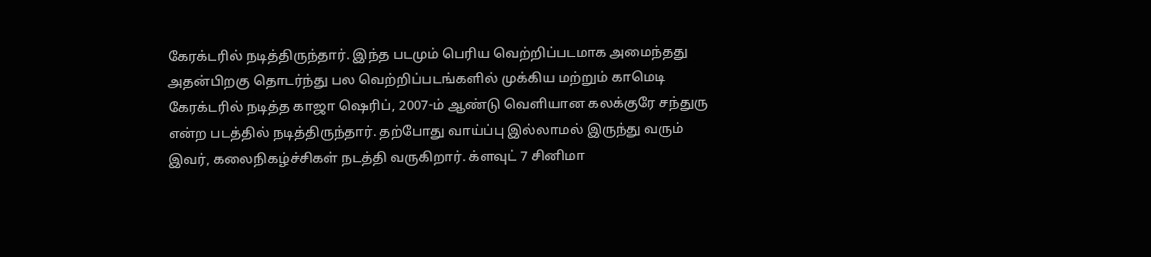கேரக்டரில் நடித்திருந்தார். இந்த படமும் பெரிய வெற்றிப்படமாக அமைந்தது அதன்பிறகு தொடர்ந்து பல வெற்றிப்படங்களில் முக்கிய மற்றும் காமெடி கேரக்டரில் நடித்த காஜா ஷெரிப், 2007-ம் ஆண்டு வெளியான கலக்குரே சந்துரு என்ற படத்தில் நடித்திருந்தார். தற்போது வாய்ப்பு இல்லாமல் இருந்து வரும் இவர், கலைநிகழ்ச்சிகள் நடத்தி வருகிறார். க்ளவுட் 7 சினிமா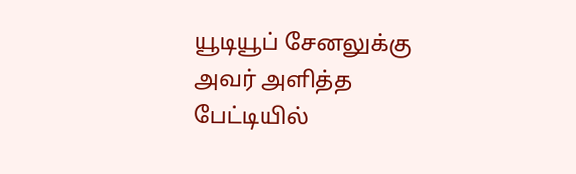யூடியூப் சேனலுக்கு அவர் அளித்த பேட்டியில்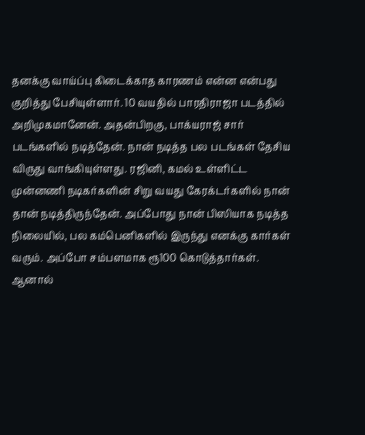தனக்கு வாய்ப்பு கிடைக்காத காரணம் என்ன என்பது குறித்து பேசியுள்ளார். 10 வயதில் பாரதிராஜா படத்தில் அறிமுகமானேன். அதன்பிறகு, பாக்யராஜ் சார் படங்களில் நடித்தேன். நான் நடித்த பல படங்கள் தேசிய விருது வாங்கியுள்ளது. ரஜினி, கமல் உள்ளிட்ட முன்னணி நடிகர்களின் சிறு வயது கேரக்டர்களில் நான் தான் நடித்திருந்தேன். அப்போது நான் பிஸியாக நடித்த நிலையில், பல கம்பெனிகளில் இருந்து எனக்கு கார்கள் வரும். அப்போ சம்பளமாக ரூ100 கொடுத்தார்கள். ஆனால்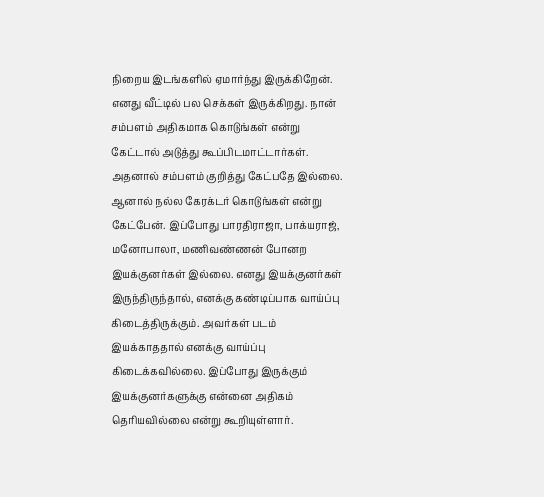நிறைய இடங்களில் ஏமார்ந்து இருக்கிறேன். எனது வீட்டில் பல செக்கள் இருக்கிறது. நான் சம்பளம் அதிகமாக கொடுங்கள் என்று கேட்டால் அடுத்து கூப்பிடமாட்டார்கள். அதனால் சம்பளம் குறித்து கேட்பதே இல்லை. ஆனால் நல்ல கேரக்டர் கொடுங்கள் என்று கேட்பேன். இப்போது பாரதிராஜா, பாக்யராஜ், மனோபாலா, மணிவண்ணன் போனற இயக்குனர்கள் இல்லை. எனது இயக்குனர்கள் இருந்திருந்தால், எனக்கு கண்டிப்பாக வாய்ப்பு கிடைத்திருக்கும். அவர்கள் படம் இயக்காததால் எனக்கு வாய்ப்பு கிடைக்கவில்லை. இப்போது இருக்கும் இயக்குனர்களுக்கு என்னை அதிகம் தெரியவில்லை என்று கூறியுள்ளார்.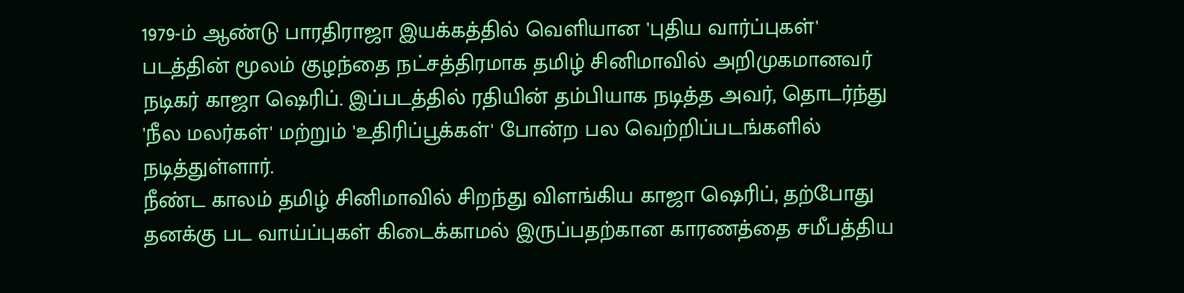1979-ம் ஆண்டு பாரதிராஜா இயக்கத்தில் வெளியான 'புதிய வார்ப்புகள்' படத்தின் மூலம் குழந்தை நட்சத்திரமாக தமிழ் சினிமாவில் அறிமுகமானவர் நடிகர் காஜா ஷெரிப். இப்படத்தில் ரதியின் தம்பியாக நடித்த அவர், தொடர்ந்து 'நீல மலர்கள்' மற்றும் 'உதிரிப்பூக்கள்' போன்ற பல வெற்றிப்படங்களில் நடித்துள்ளார்.
நீண்ட காலம் தமிழ் சினிமாவில் சிறந்து விளங்கிய காஜா ஷெரிப், தற்போது தனக்கு பட வாய்ப்புகள் கிடைக்காமல் இருப்பதற்கான காரணத்தை சமீபத்திய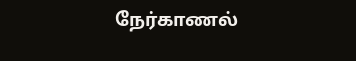நேர்காணல்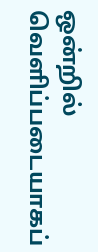ஒன்றில் வெளிப்படையாகப்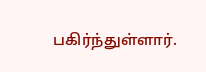பகிர்ந்துள்ளார்.